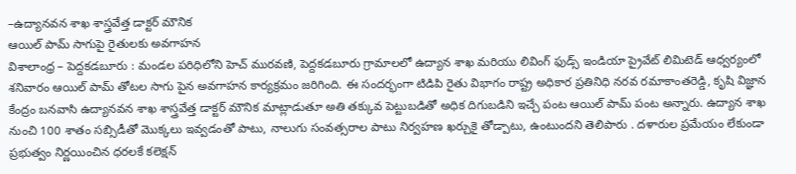–ఉద్యానవన శాఖ శాస్త్రవేత్త డాక్టర్ మౌనిక
ఆయిల్ పామ్ సాగుపై రైతులకు అవగాహన
విశాలాంధ్ర – పెద్దకడబూరు : మండల పరిధిలోని హెచ్ మురవణి, పెద్దకడబూరు గ్రామాలలో ఉద్యాన శాఖ మరియు లివింగ్ ఫుడ్స్ ఇండియా ప్రైవేట్ లిమిటెడ్ ఆధ్వర్యంలో శనివారం ఆయిల్ పామ్ తోటల సాగు పైన అవగాహన కార్యక్రమం జరిగింది. ఈ సందర్భంగా టిడిపి రైతు విభాగం రాష్ట్ర అధికార ప్రతినిధి నరవ రమాకాంతరెడ్డి, కృషి విజ్ఞాన కేంద్రం బనవాసి ఉద్యానవన శాఖ శాస్త్రవేత్త డాక్టర్ మౌనిక మాట్లాడుతూ అతి తక్కువ పెట్టుబడితో అధిక దిగుబడిని ఇచ్చే పంట ఆయిల్ పామ్ పంట అన్నారు. ఉద్యాన శాఖ నుంచి 100 శాతం సబ్సిడీతో మొక్కలు ఇవ్వడంతో పాటు, నాలుగు సంవత్సరాల పాటు నిర్వహణ ఖర్చుకై తోడ్పాటు, ఉంటుందని తెలిపారు . దళారుల ప్రమేయం లేకుండా ప్రభుత్వం నిర్ణయించిన ధరలకే కలెక్షన్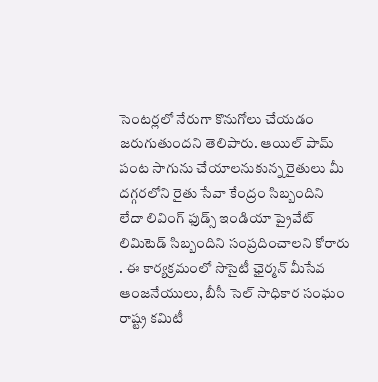సెంటర్లలో నేరుగా కొనుగోలు చేయడం జరుగుతుందని తెలిపారు. ఆయిల్ పామ్ పంట సాగును చేయాలనుకున్న రైతులు మీ దగ్గరలోని రైతు సేవా కేంద్రం సిబ్బందిని లేదా లివింగ్ ఫుడ్స్ ఇండియా ప్రైవేట్ లిమిటెడ్ సిబ్బందిని సంప్రదించాలని కోరారు . ఈ కార్యక్రమంలో సొసైటీ ఛైర్మన్ మీసేవ ఆంజనేయులు, బీసీ సెల్ సాధికార సంఘం రాష్ట్ర కమిటీ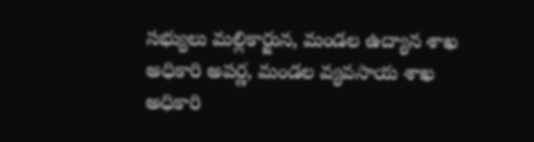సభ్యులు మల్లికార్జున, మండల ఉద్యాన శాఖ అధికారి అపర్ణ, మండల వ్యవసాయ శాఖ అధికారి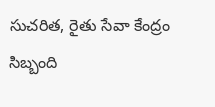సుచరిత, రైతు సేవా కేంద్రం సిబ్బంది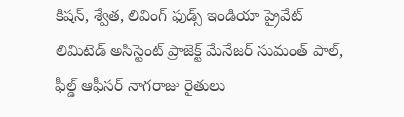కిషన్, శ్వేత, లివింగ్ ఫుడ్స్ ఇండియా ప్రైవేట్ లిమిటెడ్ అసిస్టెంట్ ప్రాజెక్ట్ మేనేజర్ సుమంత్ పాల్, ఫీల్డ్ ఆఫీసర్ నాగరాజు రైతులు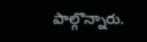పాల్గొన్నారు.